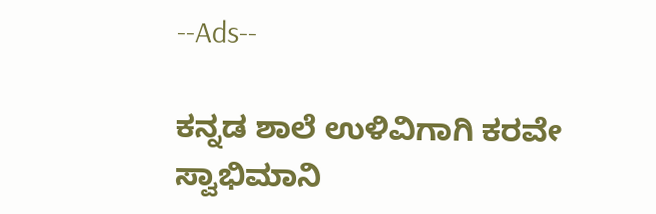--Ads--

ಕನ್ನಡ ಶಾಲೆ ಉಳಿವಿಗಾಗಿ ಕರವೇ ಸ್ವಾಭಿಮಾನಿ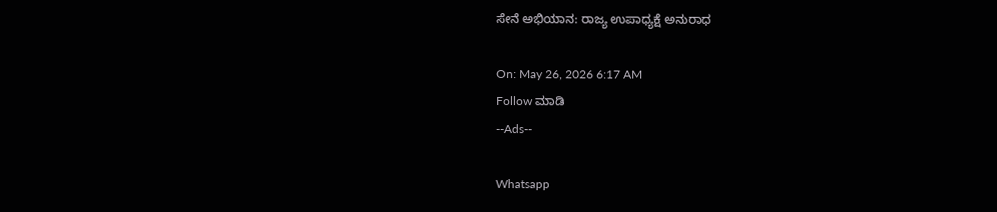ಸೇನೆ ಅಭಿಯಾನ: ರಾಜ್ಯ ಉಪಾಧ್ಯಕ್ಷೆ ಅನುರಾಧ

On: May 26, 2026 6:17 AM
Follow ಮಾಡಿ
--Ads--

Whatsapp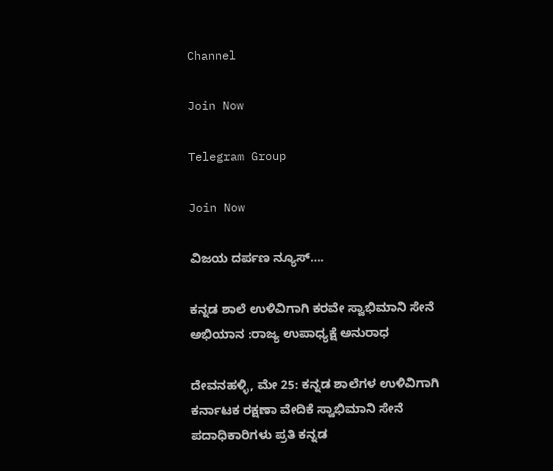Channel

Join Now

Telegram Group

Join Now

ವಿಜಯ ದರ್ಪಣ ನ್ಯೂಸ್….

ಕನ್ನಡ ಶಾಲೆ ಉಳಿವಿಗಾಗಿ ಕರವೇ ಸ್ವಾಭಿಮಾನಿ ಸೇನೆ ಅಭಿಯಾನ :ರಾಜ್ಯ ಉಪಾಧ್ಯಕ್ಷೆ ಅನುರಾಧ

ದೇವನಹಳ್ಳಿ, ಮೇ 25: ಕನ್ನಡ ಶಾಲೆಗಳ ಉಳಿವಿಗಾಗಿ ಕರ್ನಾಟಕ ರಕ್ಷಣಾ ವೇದಿಕೆ ಸ್ವಾಭಿಮಾನಿ ಸೇನೆ ಪದಾಧಿಕಾರಿಗಳು ಪ್ರತಿ ಕನ್ನಡ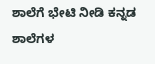ಶಾಲೆಗೆ ಭೇಟಿ ನೀಡಿ ಕನ್ನಡ ಶಾಲೆಗಳ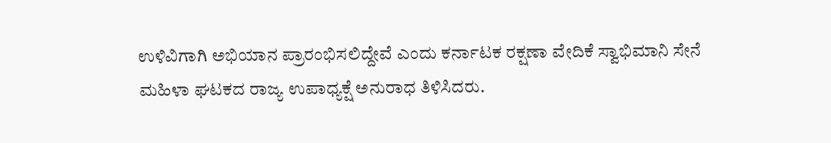ಉಳಿವಿಗಾಗಿ ಅಭಿಯಾನ ಪ್ರಾರಂಭಿಸಲಿದ್ದೇವೆ ಎಂದು ಕರ್ನಾಟಕ ರಕ್ಷಣಾ ವೇದಿಕೆ ಸ್ವಾಭಿಮಾನಿ ಸೇನೆ ಮಹಿಳಾ ಘಟಕದ ರಾಜ್ಯ ಉಪಾಧ್ಯಕ್ಷೆ ಅನುರಾಧ ತಿಳಿಸಿದರು.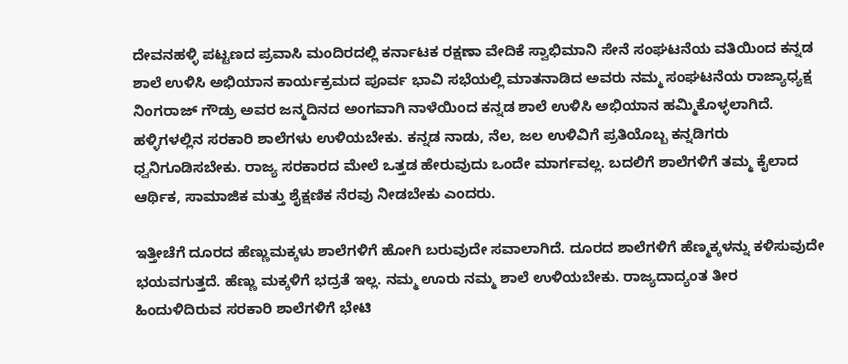ದೇವನಹಳ್ಳಿ ಪಟ್ಟಣದ ಪ್ರವಾಸಿ ಮಂದಿರದಲ್ಲಿ ಕರ್ನಾಟಕ ರಕ್ಷಣಾ ವೇದಿಕೆ ಸ್ವಾಭಿಮಾನಿ ಸೇನೆ ಸಂಘಟನೆಯ ವತಿಯಿಂದ ಕನ್ನಡ ಶಾಲೆ ಉಳಿಸಿ ಅಭಿಯಾನ ಕಾರ್ಯಕ್ರಮದ ಪೂರ್ವ ಭಾವಿ ಸಭೆಯಲ್ಲಿ ಮಾತನಾಡಿದ ಅವರು ನಮ್ಮ ಸಂಘಟನೆಯ ರಾಜ್ಯಾಧ್ಯಕ್ಷ ನಿಂಗರಾಜ್ ಗೌಡ್ರು ಅವರ ಜನ್ಮದಿನದ ಅಂಗವಾಗಿ ನಾಳೆಯಿಂದ ಕನ್ನಡ ಶಾಲೆ ಉಳಿಸಿ ಅಭಿಯಾನ ಹಮ್ಮಿಕೊಳ್ಳಲಾಗಿದೆ. ಹಳ್ಳಿಗಳಲ್ಲಿನ ಸರಕಾರಿ ಶಾಲೆಗಳು ಉಳಿಯಬೇಕು. ಕನ್ನಡ ನಾಡು, ನೆಲ, ಜಲ ಉಳಿವಿಗೆ ಪ್ರತಿಯೊಬ್ಬ ಕನ್ನಡಿಗರು ಧ್ವನಿಗೂಡಿಸಬೇಕು. ರಾಜ್ಯ ಸರಕಾರದ ಮೇಲೆ ಒತ್ತಡ ಹೇರುವುದು ಒಂದೇ ಮಾರ್ಗವಲ್ಲ. ಬದಲಿಗೆ ಶಾಲೆಗಳಿಗೆ ತಮ್ಮ ಕೈಲಾದ ಆರ್ಥಿಕ, ಸಾಮಾಜಿಕ ಮತ್ತು ಶೈಕ್ಷಣಿಕ ನೆರವು ನೀಡಬೇಕು ಎಂದರು.

ಇತ್ತೀಚೆಗೆ ದೂರದ ಹೆಣ್ಣುಮಕ್ಕಳು ಶಾಲೆಗಳಿಗೆ ಹೋಗಿ ಬರುವುದೇ ಸವಾಲಾಗಿದೆ. ದೂರದ ಶಾಲೆಗಳಿಗೆ ಹೆಣ್ಮಕ್ಕಳನ್ನು ಕಳಿಸುವುದೇ ಭಯವಗುತ್ತದೆ. ಹೆಣ್ಣು ಮಕ್ಕಳಿಗೆ ಭದ್ರತೆ ಇಲ್ಲ. ನಮ್ಮ ಊರು ನಮ್ಮ ಶಾಲೆ ಉಳಿಯಬೇಕು. ರಾಜ್ಯದಾದ್ಯಂತ ತೀರ ಹಿಂದುಳಿದಿರುವ ಸರಕಾರಿ ಶಾಲೆಗಳಿಗೆ ಭೇಟಿ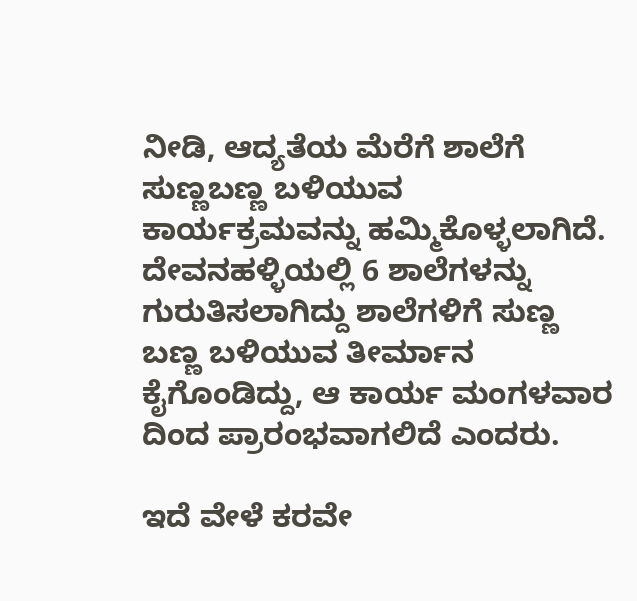ನೀಡಿ, ಆದ್ಯತೆಯ ಮೆರೆಗೆ ಶಾಲೆಗೆ ಸುಣ್ಣಬಣ್ಣ ಬಳಿಯುವ ಕಾರ್ಯಕ್ರಮವನ್ನು ಹಮ್ಮಿಕೊಳ್ಳಲಾಗಿದೆ. ದೇವನಹಳ್ಳಿಯಲ್ಲಿ 6 ಶಾಲೆಗಳನ್ನು ಗುರುತಿಸಲಾಗಿದ್ದು ಶಾಲೆಗಳಿಗೆ ಸುಣ್ಣ ಬಣ್ಣ ಬಳಿಯುವ ತೀರ್ಮಾನ ಕೈಗೊಂಡಿದ್ದು, ಆ ಕಾರ್ಯ ಮಂಗಳವಾರ ದಿಂದ ಪ್ರಾರಂಭವಾಗಲಿದೆ ಎಂದರು.

ಇದೆ ವೇಳೆ ಕರವೇ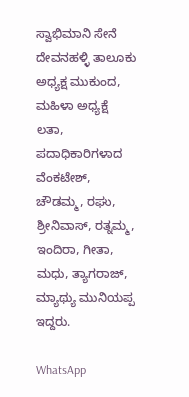ಸ್ವಾಭಿಮಾನಿ ಸೇನೆ ದೇವನಹಳ್ಳಿ ತಾಲೂಕು ಅಧ್ಯಕ್ಷ ಮುಕುಂದ, ಮಹಿಳಾ ಅಧ್ಯಕ್ಷೆ ಲತಾ, ಪದಾಧಿಕಾರಿಗಳಾದ ವೆಂಕಟೇಶ್, ಚೌಡಮ್ಮ, ರಘು, ಶ್ರೀನಿವಾಸ್, ರತ್ನಮ್ಮ, ಇಂದಿರಾ, ಗೀತಾ, ಮಧು, ತ್ಯಾಗರಾಜ್, ಮ್ಯಾಥ್ಯು ಮುನಿಯಪ್ಪ ಇದ್ದರು.

WhatsApp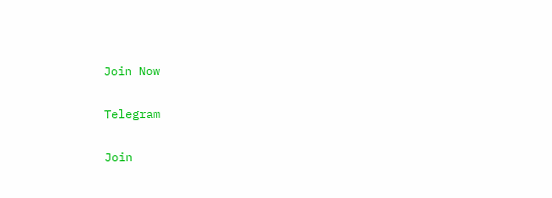Join Now

Telegram

Join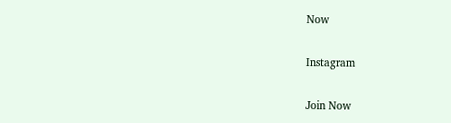Now

Instagram

Join Now